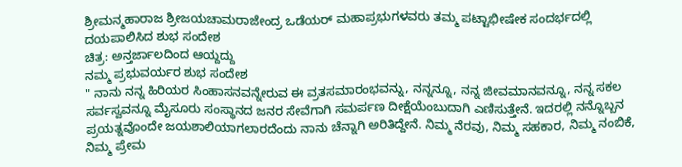ಶ್ರೀಮನ್ಮಹಾರಾಜ ಶ್ರೀಜಯಚಾಮರಾಜೇಂದ್ರ ಒಡೆಯರ್ ಮಹಾಪ್ರಭುಗಳವರು ತಮ್ಮ ಪಟ್ಟಾಭೀಷೇಕ ಸಂದರ್ಭದಲ್ಲಿ ದಯಪಾಲಿಸಿದ ಶುಭ ಸಂದೇಶ
ಚಿತ್ರ: ಅನ್ತರ್ಜಾಲದಿಂದ ಆಯ್ದದ್ದು
ನಮ್ಮ ಪ್ರಭುವರ್ಯರ ಶುಭ ಸಂದೇಶ
" ನಾನು ನನ್ನ ಹಿರಿಯರ ಸಿಂಹಾಸನವನ್ನೇರುವ ಈ ವ್ರತಸಮಾರಂಭವನ್ನು, ನನ್ನನ್ನೂ, ನನ್ನ ಜೀವಮಾನವನ್ನೂ, ನನ್ನ ಸಕಲ ಸರ್ವಸ್ವವನ್ನೂ ಮೈಸೂರು ಸಂಸ್ಥಾನದ ಜನರ ಸೇವೆಗಾಗಿ ಸಮರ್ಪಣ ದೀಕ್ಷೆಯೆಂಬುದಾಗಿ ಎಣಿಸುತ್ತೇನೆ. ಇದರಲ್ಲಿ ನನ್ನೊಬ್ಬನ ಪ್ರಯತ್ನವೊಂದೇ ಜಯಶಾಲಿಯಾಗಲಾರದೆಂದು ನಾನು ಚೆನ್ನಾಗಿ ಅರಿತಿದ್ದೇನೆ. ನಿಮ್ಮ ನೆರವು, ನಿಮ್ಮ ಸಹಕಾರ, ನಿಮ್ಮ ನಂಬಿಕೆ, ನಿಮ್ಮ ಪ್ರೇಮ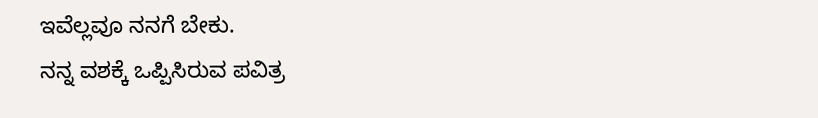ಇವೆಲ್ಲವೂ ನನಗೆ ಬೇಕು.
ನನ್ನ ವಶಕ್ಕೆ ಒಪ್ಪಿಸಿರುವ ಪವಿತ್ರ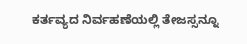ಕರ್ತವ್ಯದ ನಿರ್ವಹಣೆಯಲ್ಲಿ ತೇಜಸ್ಸನ್ನೂ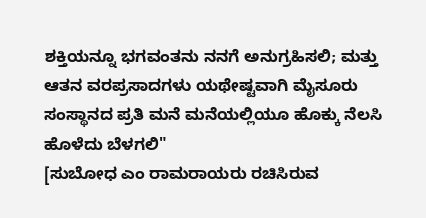ಶಕ್ತಿಯನ್ನೂ ಭಗವಂತನು ನನಗೆ ಅನುಗ್ರಹಿಸಲಿ; ಮತ್ತು ಆತನ ವರಪ್ರಸಾದಗಳು ಯಥೇಷ್ಟವಾಗಿ ಮೈಸೂರು ಸಂಸ್ಥಾನದ ಪ್ರತಿ ಮನೆ ಮನೆಯಲ್ಲಿಯೂ ಹೊಕ್ಕು ನೆಲಸಿ ಹೊಳೆದು ಬೆಳಗಲಿ"
[ಸುಬೋಧ ಎಂ ರಾಮರಾಯರು ರಚಿಸಿರುವ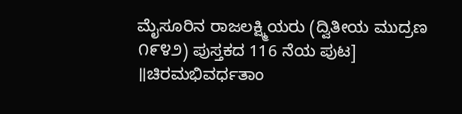ಮೈಸೂರಿನ ರಾಜಲಕ್ಷ್ಮಿಯರು (ದ್ವಿತೀಯ ಮುದ್ರಣ ೧೯೪೨) ಪುಸ್ತಕದ 116 ನೆಯ ಪುಟ]
॥ಚಿರಮಭಿವರ್ಧತಾಂ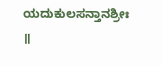ಯದುಕುಲಸನ್ತಾನಶ್ರೀಃ ॥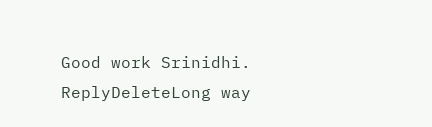Good work Srinidhi.
ReplyDeleteLong way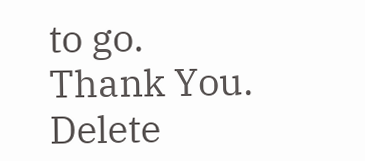to go.
Thank You.
Delete